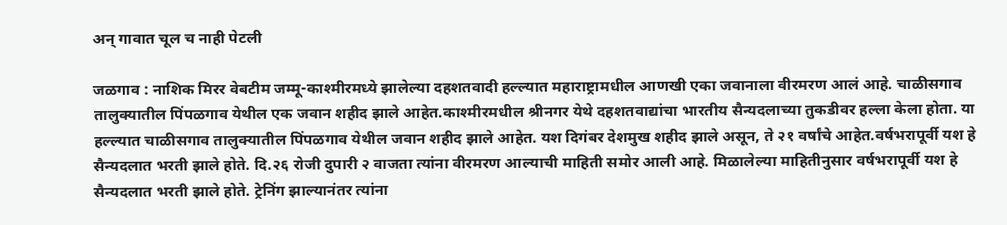अन् गावात चूल च नाही पेटली

जळगाव : नाशिक मिरर वेबटीम जम्मू-काश्मीरमध्ये झालेल्या दहशतवादी हल्ल्यात महाराष्ट्रामधील आणखी एका जवानाला वीरमरण आलं आहे. चाळीसगाव तालुक्यातील पिंपळगाव येथील एक जवान शहीद झाले आहेत.काश्मीरमधील श्रीनगर येथे दहशतवाद्यांचा भारतीय सैन्यदलाच्या तुकडीवर हल्ला केला होता. या हल्ल्यात चाळीसगाव तालुक्यातील पिंपळगाव येथील जवान शहीद झाले आहेत. यश दिगंबर देशमुख शहीद झाले असून, ते २१ वर्षांचे आहेत.वर्षभरापूर्वी यश हे सैन्यदलात भरती झाले होते. दि.२६ रोजी दुपारी २ वाजता त्यांना वीरमरण आल्याची माहिती समोर आली आहे. मिळालेल्या माहितीनुसार वर्षभरापूर्वी यश हे सैन्यदलात भरती झाले होते. ट्रेनिंग झाल्यानंतर त्यांना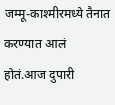जम्मू-काश्मीरमध्ये तैनात करण्यात आलं होतं.आज दुपारी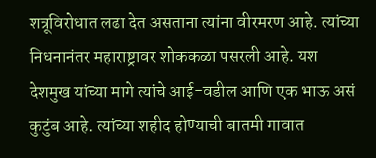शत्रूविरोधात लढा देत असताना त्यांना वीरमरण आहे. त्यांच्या निधनानंतर महाराष्ट्रावर शोककळा पसरली आहे. यश देशमुख यांच्या मागे त्यांचे आई-वडील आणि एक भाऊ असं कुटुंब आहे. त्यांच्या शहीद होण्याची बातमी गावात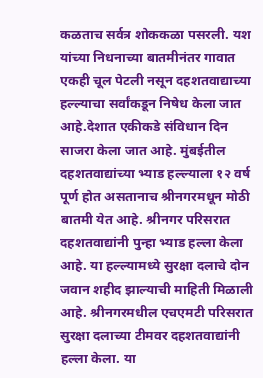कळताच सर्वत्र शोककळा पसरली. यश यांच्या निधनाच्या बातमीनंतर गावात एकही चूल पेटली नसून दहशतवाद्याच्या हल्ल्याचा सर्वांकडून निषेध केला जात आहे.देशात एकीकडे संविधान दिन साजरा केला जात आहे. मुंबईतील दहशतवाद्यांच्या भ्याड हल्ल्याला १२ वर्ष पूर्ण होत असतानाच श्रीनगरमधून मोठी बातमी येत आहे. श्रीनगर परिसरात दहशतवाद्यांनी पुन्हा भ्याड हल्ला केला आहे. या हल्ल्यामध्ये सुरक्षा दलाचे दोन जवान शहीद झाल्याची माहिती मिळाली आहे. श्रीनगरमधील एचएमटी परिसरात सुरक्षा दलाच्या टीमवर दहशतवाद्यांनी हल्ला केला. या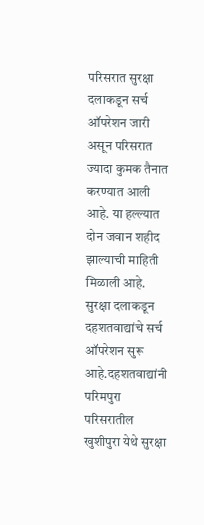परिसरात सुरक्षा दलाकडून सर्च ऑपरेशन जारी असून परिसरात ज्यादा कुमक तैनात करण्यात आली आहे. या हल्ल्यात दोन जवान शहीद झाल्याची माहिती मिळाली आहे. सुरक्षा दलाकडून दहशतवाद्यांचे सर्च ऑपरेशन सुरू आहे.दहशतवाद्यांनी परिमपुरा परिसरातील खुशीपुरा येथे सुरक्षा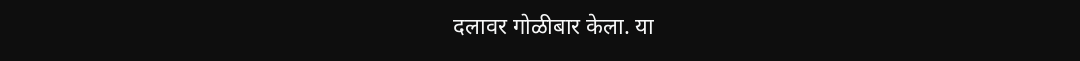दलावर गोळीबार केला. या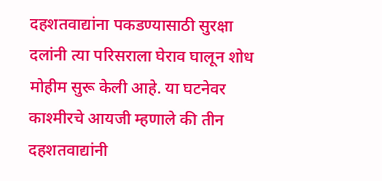दहशतवाद्यांना पकडण्यासाठी सुरक्षा दलांनी त्या परिसराला घेराव घालून शोध मोहीम सुरू केली आहे. या घटनेवर काश्मीरचे आयजी म्हणाले की तीन दहशतवाद्यांनी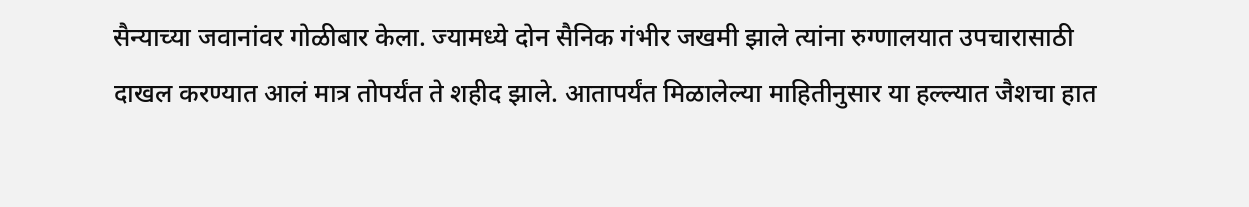सैन्याच्या जवानांवर गोळीबार केला. ज्यामध्ये दोन सैनिक गंभीर जखमी झाले त्यांना रुग्णालयात उपचारासाठी दाखल करण्यात आलं मात्र तोपर्यंत ते शहीद झाले. आतापर्यंत मिळालेल्या माहितीनुसार या हल्ल्यात जैशचा हात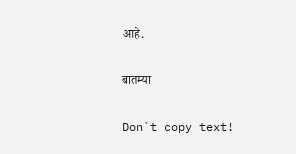आहे.

बातम्या

Don`t copy text!